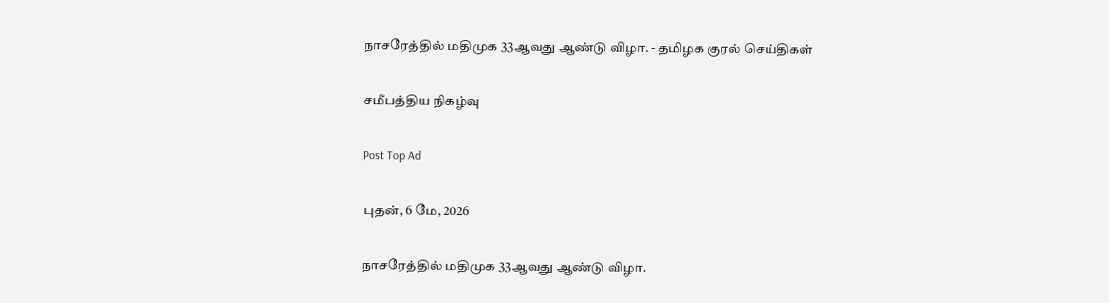நாசரேத்தில் மதிமுக 33ஆவது ஆண்டு விழா. - தமிழக குரல் செய்திகள்

சமீபத்திய நிகழ்வு

Post Top Ad

புதன், 6 மே, 2026

நாசரேத்தில் மதிமுக 33ஆவது ஆண்டு விழா.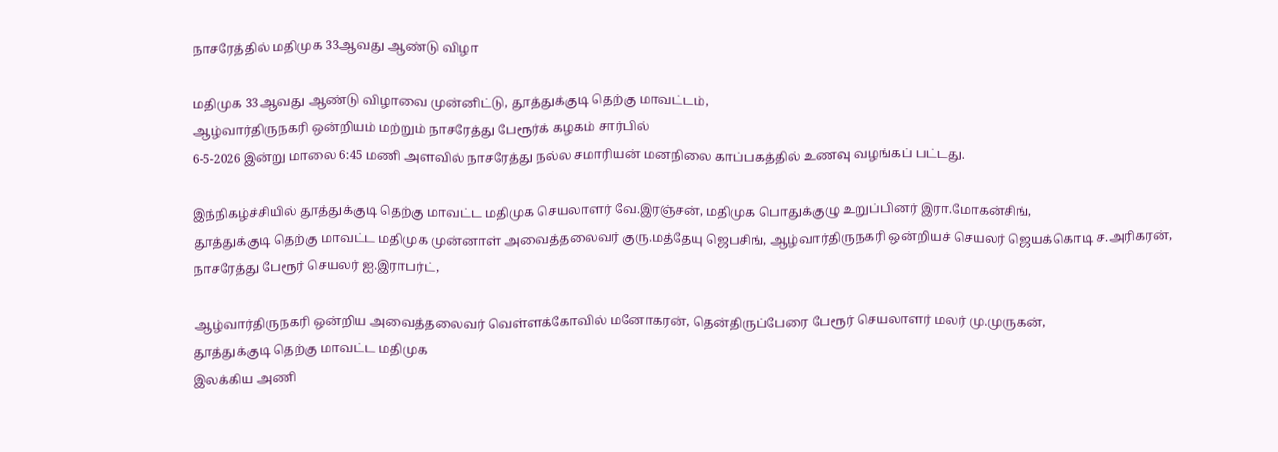நாசரேத்தில் மதிமுக 33ஆவது ஆண்டு விழா

மதிமுக 33ஆவது ஆண்டு விழாவை முன்னிட்டு, தூத்துக்குடி தெற்கு மாவட்டம்,
ஆழ்வார்திருநகரி ஒன்றியம் மற்றும் நாசரேத்து பேரூர்க் கழகம் சார்பில்
6-5-2026 இன்று மாலை 6:45 மணி அளவில் நாசரேத்து நல்ல சமாரியன் மனநிலை காப்பகத்தில் உணவு வழங்கப் பட்டது.

இந்நிகழ்ச்சியில் தூத்துக்குடி தெற்கு மாவட்ட மதிமுக செயலாளர் வே.இரஞ்சன், மதிமுக பொதுக்குழு உறுப்பினர் இரா.மோகன்சிங்,
தூத்துக்குடி தெற்கு மாவட்ட மதிமுக முன்னாள் அவைத்தலைவர் குரு.மத்தேயு ஜெபசிங், ஆழ்வார்திருநகரி ஒன்றியச் செயலர் ஜெயக்கொடி ச.அரிகரன்,
நாசரேத்து பேரூர் செயலர் ஐ.இராபர்ட்,

ஆழ்வார்திருநகரி ஒன்றிய அவைத்தலைவர் வெள்ளக்கோவில் மனோகரன், தென்திருப்பேரை பேரூர் செயலாளர் மலர் மு.முருகன்,
தூத்துக்குடி தெற்கு மாவட்ட மதிமுக
இலக்கிய அணி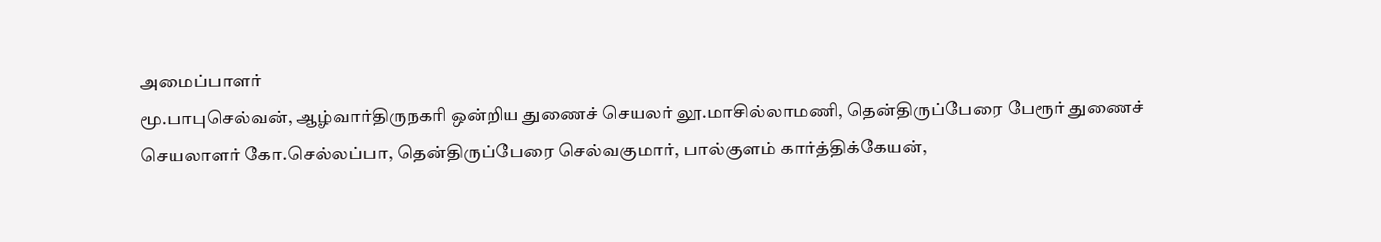அமைப்பாளர்
மூ.பாபுசெல்வன், ஆழ்வார்திருநகரி ஒன்றிய துணைச் செயலர் லூ.மாசில்லாமணி, தென்திருப்பேரை பேரூர் துணைச் செயலாளர் கோ.செல்லப்பா, தென்திருப்பேரை செல்வகுமார், பால்குளம் கார்த்திக்கேயன்,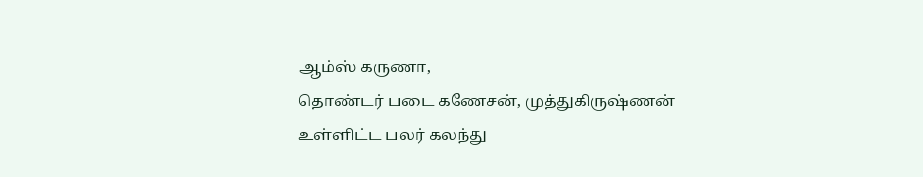ஆம்ஸ் கருணா,
தொண்டர் படை கணேசன், முத்துகிருஷ்ணன் உள்ளிட்ட பலர் கலந்து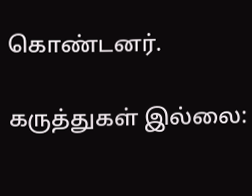கொண்டனர்.

கருத்துகள் இல்லை: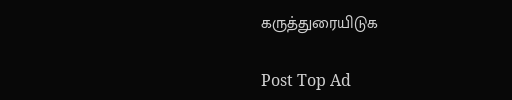கருத்துரையிடுக

Post Top Ad